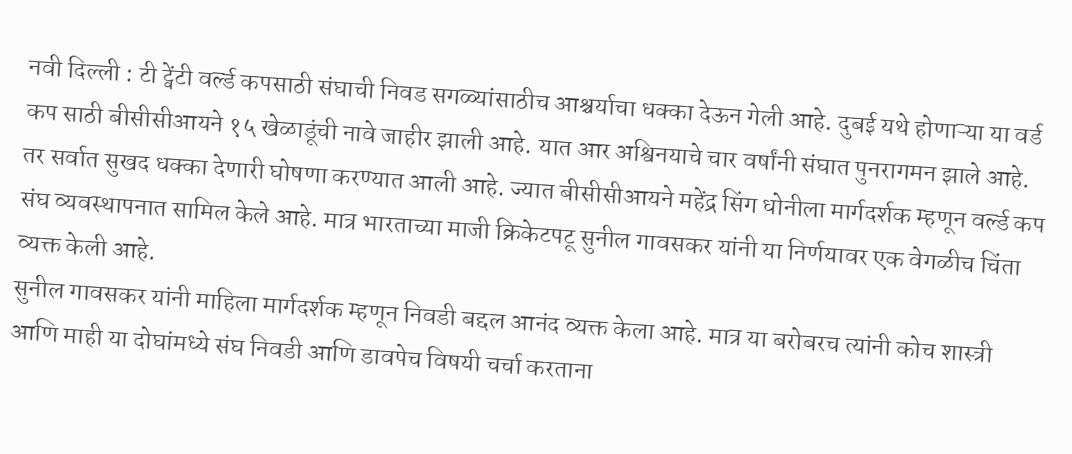नवी दिल्ली : टी ट्वेंटी वर्ल्ड कपसाठी संघाची निवड सगळ्यांसाठीच आश्चर्याचा धक्का देऊन गेली आहे. दुबई यथे होणाऱ्या या वर्ड कप साठी बीसीसीआयने १५ खेळाडूंची नावे जाहीर झाली आहे. यात आर अश्विनयाचे चार वर्षांनी संघात पुनरागमन झाले आहे. तर सर्वात सुखद धक्का देणारी घोषणा करण्यात आली आहे. ज्यात बीसीसीआयने महेंद्र सिंग धोनीला मार्गदर्शक म्हणून वर्ल्ड कप संघ व्यवस्थापनात सामिल केले आहे. मात्र भारताच्या माजी क्रिकेटपटू सुनील गावसकर यांनी या निर्णयावर एक वेगळीच चिंता व्यक्त केली आहे.
सुनील गावसकर यांनी माहिला मार्गदर्शक म्हणून निवडी बद्दल आनंद व्यक्त केला आहे. मात्र या बरोबरच त्यांनी कोच शास्त्री आणि माही या दोघांमध्ये संघ निवडी आणि डावपेच विषयी चर्चा करताना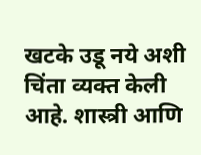खटके उडू नये अशी चिंता व्यक्त केली आहे. शास्त्री आणि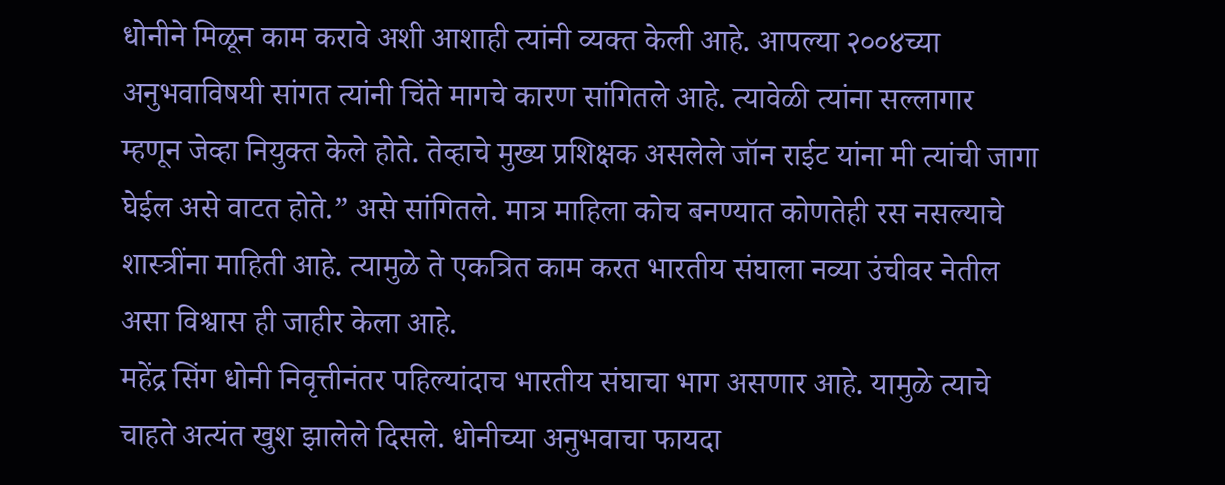धोनीने मिळून काम करावे अशी आशाही त्यांनी व्यक्त केली आहे. आपल्या २००४च्या अनुभवाविषयी सांगत त्यांनी चिंते मागचे कारण सांगितले आहे. त्यावेळी त्यांना सल्लागार म्हणून जेव्हा नियुक्त केले होते. तेव्हाचे मुख्य प्रशिक्षक असलेले जॉन राईट यांना मी त्यांची जागा घेईल असे वाटत होते.” असे सांगितले. मात्र माहिला कोच बनण्यात कोणतेही रस नसल्याचे शास्त्रींना माहिती आहे. त्यामुळे ते एकत्रित काम करत भारतीय संघाला नव्या उंचीवर नेतील असा विश्वास ही जाहीर केला आहे.
महेंद्र सिंग धोनी निवृत्तीनंतर पहिल्यांदाच भारतीय संघाचा भाग असणार आहे. यामुळे त्याचे चाहते अत्यंत खुश झालेले दिसले. धोनीच्या अनुभवाचा फायदा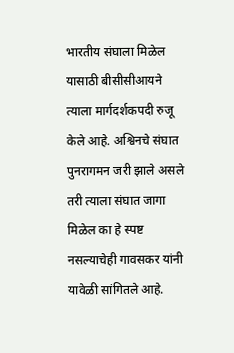भारतीय संघाला मिळेल यासाठी बीसीसीआयने त्याला मार्गदर्शकपदी रुजू केले आहे. अश्विनचे संघात पुनरागमन जरी झाले असले तरी त्याला संघात जागा मिळेल का हे स्पष्ट नसल्याचेही गावसकर यांनी यावेळी सांगितले आहे.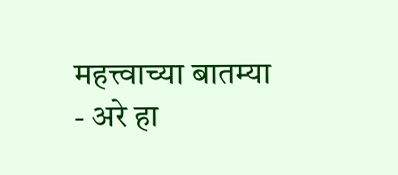महत्त्वाच्या बातम्या
- अरे हा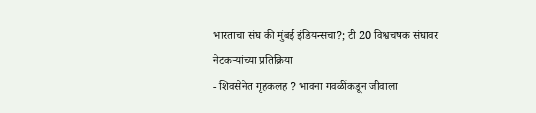भारताचा संघ की मुंबई इंडियन्सचा?; टी 20 विश्वचषक संघावर नेटकऱ्यांच्या प्रतिक्रिया
- शिवसेनेत गृहकलह ? भावना गवळींकडून जीवाला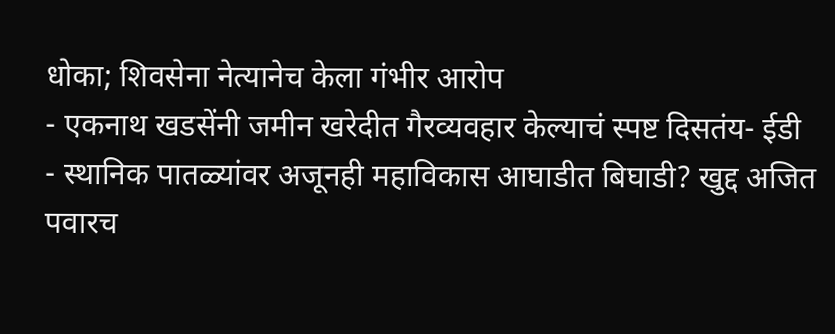धोका; शिवसेना नेत्यानेच केला गंभीर आरोप
- एकनाथ खडसेंनी जमीन खरेदीत गैरव्यवहार केल्याचं स्पष्ट दिसतंय- ईडी
- स्थानिक पातळ्यांवर अजूनही महाविकास आघाडीत बिघाडी? खुद्द अजित पवारच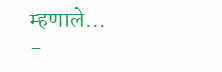म्हणाले…
-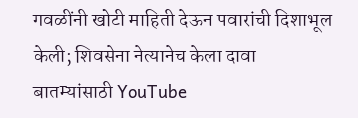गवळींनी खोटी माहिती देऊन पवारांची दिशाभूल केली; शिवसेना नेत्यानेच केला दावा
बातम्यांसाठी YouTube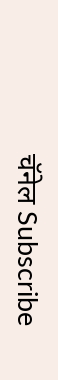चॅनेल Subscribe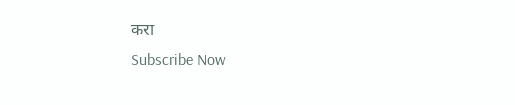करा
Subscribe Now